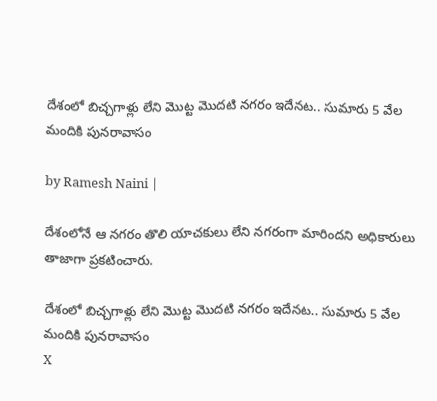దేశంలో బిచ్చగాళ్లు లేని మొట్ట మొదటి నగరం ఇదేనట.. సుమారు 5 వేల మందికి పునరావాసం

by Ramesh Naini |

దేశంలోనే ఆ నగరం తొలి యాచకులు లేని నగరంగా మారిందని అధికారులు తాజాగా ప్రకటించారు.

దేశంలో బిచ్చగాళ్లు లేని మొట్ట మొదటి నగరం ఇదేనట.. సుమారు 5 వేల మందికి పునరావాసం
X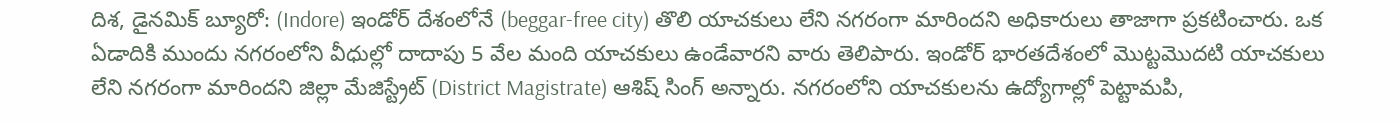దిశ, డైనమిక్ బ్యూరో: (Indore) ఇండోర్ దేశంలోనే (beggar-free city) తొలి యాచకులు లేని నగరంగా మారిందని అధికారులు తాజాగా ప్రకటించారు. ఒక ఏడాదికి ముందు నగరంలోని వీధుల్లో దాదాపు 5 వేల మంది యాచకులు ఉండేవారని వారు తెలిపారు. ఇండోర్ భారతదేశంలో మొట్టమొదటి యాచకులు లేని నగరంగా మారిందని జిల్లా మేజిస్ట్రేట్ (District Magistrate) ఆశిష్ సింగ్ అన్నారు. నగరంలోని యాచకులను ఉద్యోగాల్లో పెట్టామపి,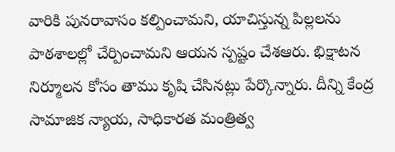వారికి పునరావాసం కల్పించామని, యాచిస్తున్న పిల్లలను పాఠశాలల్లో చేర్పించామని ఆయన స్పష్టం చేశఆరు. భిక్షాటన నిర్మూలన కోసం తాము కృషి చేసినట్లు పేర్కొన్నారు. దీన్ని కేంద్ర సామాజిక న్యాయ, సాధికారత మంత్రిత్వ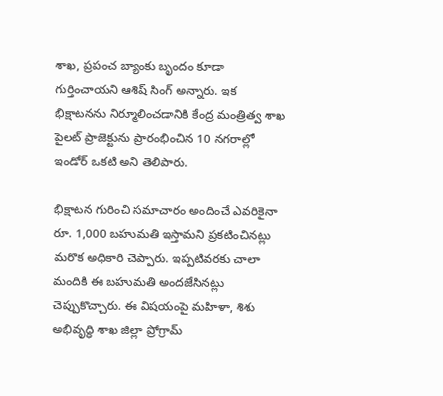శాఖ, ప్రపంచ బ్యాంకు బృందం కూడా గుర్తించాయని ఆశిష్ సింగ్ అన్నారు. ఇక భిక్షాటనను నిర్మూలించడానికి కేంద్ర మంత్రిత్వ శాఖ పైలట్ ప్రాజెక్టును ప్రారంభించిన 10 నగరాల్లో ఇండోర్ ఒకటి అని తెలిపారు.

భిక్షాటన గురించి సమాచారం అందించే ఎవరికైనా రూ. 1,000 బహుమతి ఇస్తామని ప్రకటించినట్లు మరొక అధికారి చెప్పారు. ఇప్పటివరకు చాలా మందికి ఈ బహుమతి అందజేసినట్లు చెప్పుకొచ్చారు. ఈ విషయంపై మహిళా, శిశు అభివృద్ధి శాఖ జిల్లా ప్రోగ్రామ్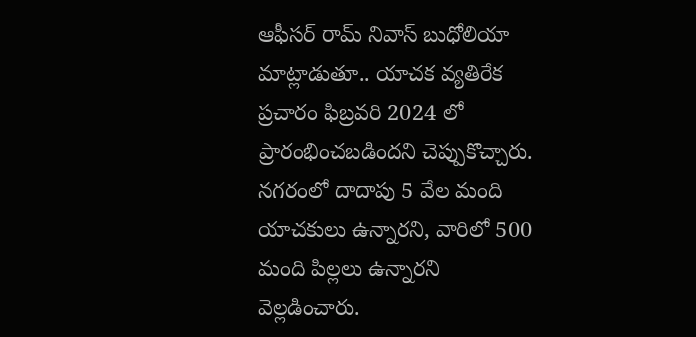ఆఫీసర్ రామ్ నివాస్ బుధోలియా మాట్లాడుతూ.. యాచక వ్యతిరేక ప్రచారం ఫిబ్రవరి 2024 లో ప్రారంభించబడిందని చెప్పుకొచ్చారు. నగరంలో దాదాపు 5 వేల మంది యాచకులు ఉన్నారని, వారిలో 500 మంది పిల్లలు ఉన్నారని వెల్లడించారు.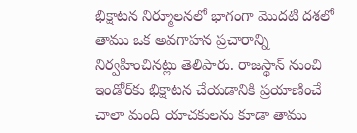భిక్షాటన నిర్మూలనలో భాగంగా మొదటి దశలో తాము ఒక అవగాహన ప్రచారాన్ని నిర్వహించినట్లు తెలిపారు. రాజస్థాన్ నుంచి ఇండోర్‌కు భిక్షాటన చేయడానికి ప్రయాణించే చాలా మంది యాచకులను కూడా తాము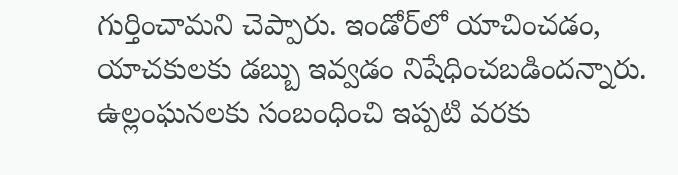గుర్తించామని చెప్పారు. ఇండోర్‌లో యాచించడం, యాచకులకు డబ్బు ఇవ్వడం నిషేధించబడిందన్నారు. ఉల్లంఘనలకు సంబంధించి ఇప్పటి వరకు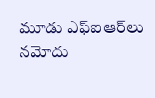మూడు ఎఫ్‌ఐఆర్‌లు నమోదు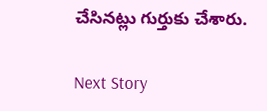చేసినట్లు గుర్తుకు చేశారు.

Next Story